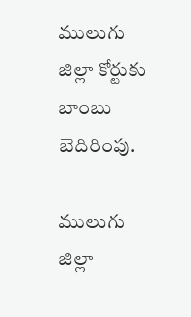ములుగు జిల్లా కోర్టుకు బాంబు బెదిరింపు.

ములుగు జిల్లా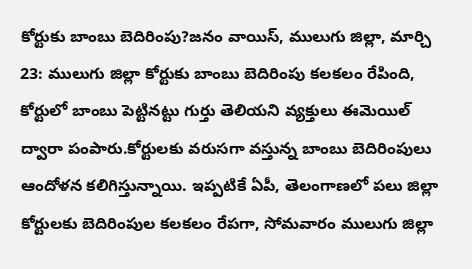కోర్టుకు బాంబు బెదిరింపు?జనం వాయిస్, ములుగు జిల్లా, మార్చి 23: ములుగు జిల్లా కోర్టుకు బాంబు బెదిరింపు కలకలం రేపింది, కోర్టులో బాంబు పెట్టినట్టు గుర్తు తెలియని వ్యక్తులు ఈమెయిల్ ద్వారా పంపారు.కోర్టులకు వరుసగా వస్తున్న బాంబు బెదిరింపులు ఆందోళన కలిగిస్తున్నాయి. ఇప్పటికే ఏపీ, తెలంగాణలో పలు జిల్లా కోర్టులకు బెదిరింపుల కలకలం రేపగా, సోమవారం ములుగు జిల్లా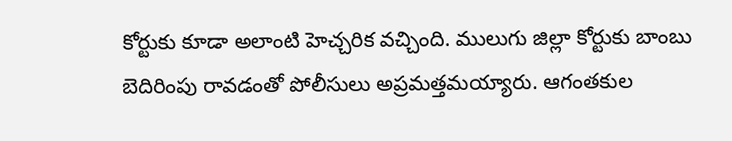కోర్టుకు కూడా అలాంటి హెచ్చరిక వచ్చింది. ములుగు జిల్లా కోర్టుకు బాంబు బెదిరింపు రావడంతో పోలీసులు అప్రమత్తమయ్యారు. ఆగంతకుల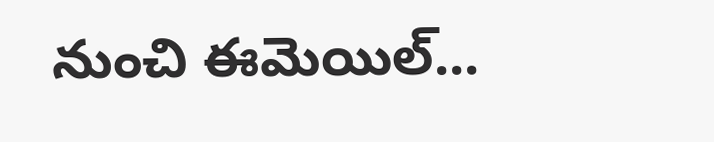నుంచి ఈమెయిల్...